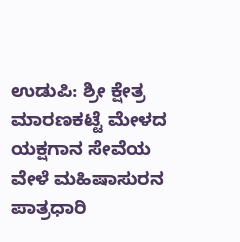ಉಡುಪಿ: ಶ್ರೀ ಕ್ಷೇತ್ರ ಮಾರಣಕಟ್ಟೆ ಮೇಳದ ಯಕ್ಷಗಾನ ಸೇವೆಯ ವೇಳೆ ಮಹಿಷಾಸುರನ ಪಾತ್ರಧಾರಿ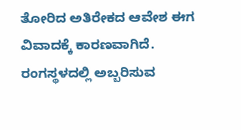ತೋರಿದ ಅತಿರೇಕದ ಆವೇಶ ಈಗ ವಿವಾದಕ್ಕೆ ಕಾರಣವಾಗಿದೆ.
ರಂಗಸ್ಥಳದಲ್ಲಿ ಅಬ್ಬರಿಸುವ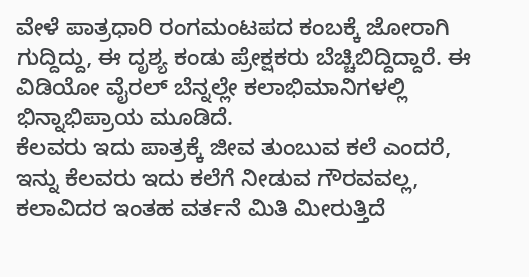ವೇಳೆ ಪಾತ್ರಧಾರಿ ರಂಗಮಂಟಪದ ಕಂಬಕ್ಕೆ ಜೋರಾಗಿ ಗುದ್ದಿದ್ದು, ಈ ದೃಶ್ಯ ಕಂಡು ಪ್ರೇಕ್ಷಕರು ಬೆಚ್ಚಿಬಿದ್ದಿದ್ದಾರೆ. ಈ ವಿಡಿಯೋ ವೈರಲ್ ಬೆನ್ನಲ್ಲೇ ಕಲಾಭಿಮಾನಿಗಳಲ್ಲಿ ಭಿನ್ನಾಭಿಪ್ರಾಯ ಮೂಡಿದೆ.
ಕೆಲವರು ಇದು ಪಾತ್ರಕ್ಕೆ ಜೀವ ತುಂಬುವ ಕಲೆ ಎಂದರೆ, ಇನ್ನು ಕೆಲವರು ಇದು ಕಲೆಗೆ ನೀಡುವ ಗೌರವವಲ್ಲ, ಕಲಾವಿದರ ಇಂತಹ ವರ್ತನೆ ಮಿತಿ ಮೀರುತ್ತಿದೆ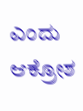ಎಂದು ಆಕ್ರೋಶ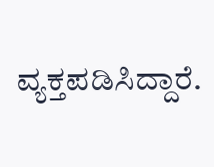ವ್ಯಕ್ತಪಡಿಸಿದ್ದಾರೆ.